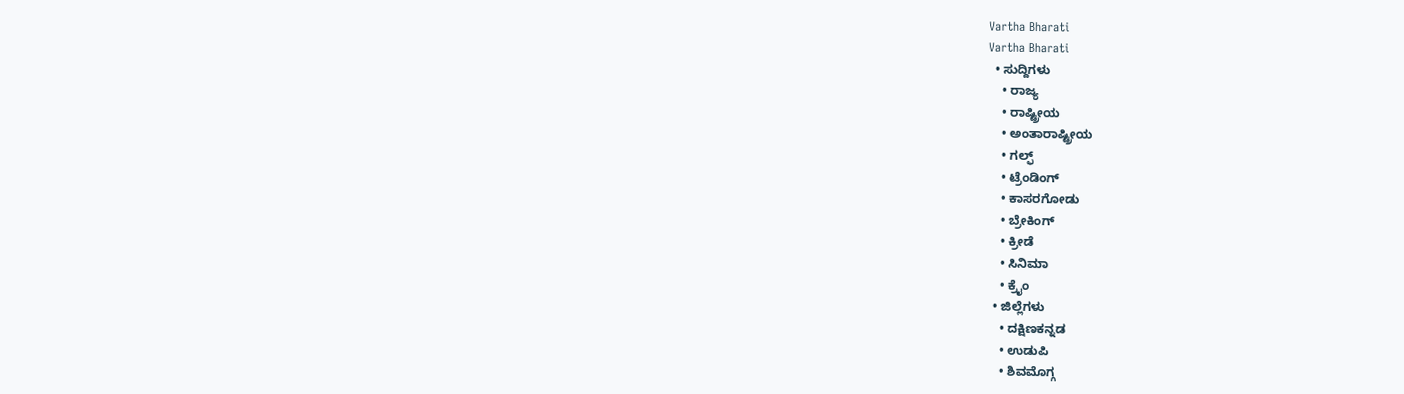Vartha Bharati
Vartha Bharati
  • ಸುದ್ದಿಗಳು
    • ರಾಜ್ಯ
    • ರಾಷ್ಟ್ರೀಯ
    • ಅಂತಾರಾಷ್ಟ್ರೀಯ
    • ಗಲ್ಫ್
    • ಟ್ರೆಂಡಿಂಗ್
    • ಕಾಸರಗೋಡು
    • ಬ್ರೇಕಿಂಗ್
    • ಕ್ರೀಡೆ
    • ಸಿನಿಮಾ
    • ಕ್ರೈಂ
  • ಜಿಲ್ಲೆಗಳು
    • ದಕ್ಷಿಣಕನ್ನಡ
    • ಉಡುಪಿ
    • ಶಿವಮೊಗ್ಗ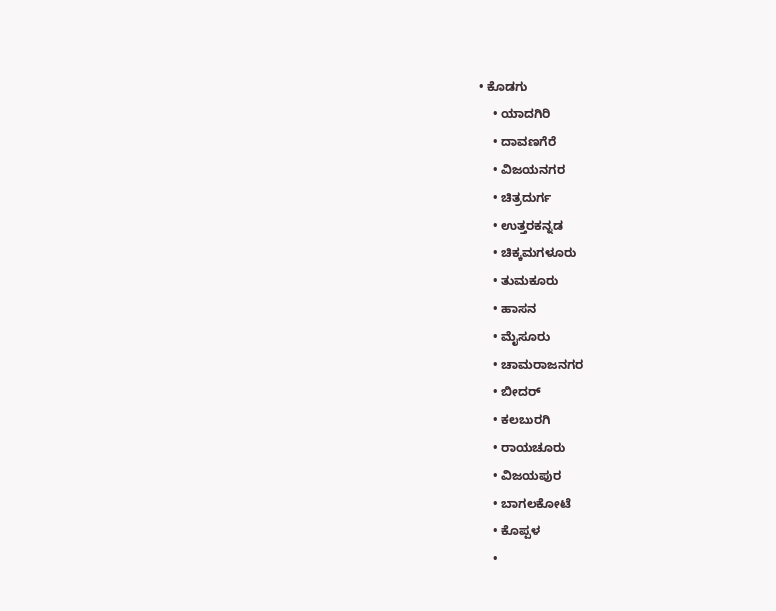• ಕೊಡಗು
    • ಯಾದಗಿರಿ
    • ದಾವಣಗೆರೆ
    • ವಿಜಯನಗರ
    • ಚಿತ್ರದುರ್ಗ
    • ಉತ್ತರಕನ್ನಡ
    • ಚಿಕ್ಕಮಗಳೂರು
    • ತುಮಕೂರು
    • ಹಾಸನ
    • ಮೈಸೂರು
    • ಚಾಮರಾಜನಗರ
    • ಬೀದರ್‌
    • ಕಲಬುರಗಿ
    • ರಾಯಚೂರು
    • ವಿಜಯಪುರ
    • ಬಾಗಲಕೋಟೆ
    • ಕೊಪ್ಪಳ
    •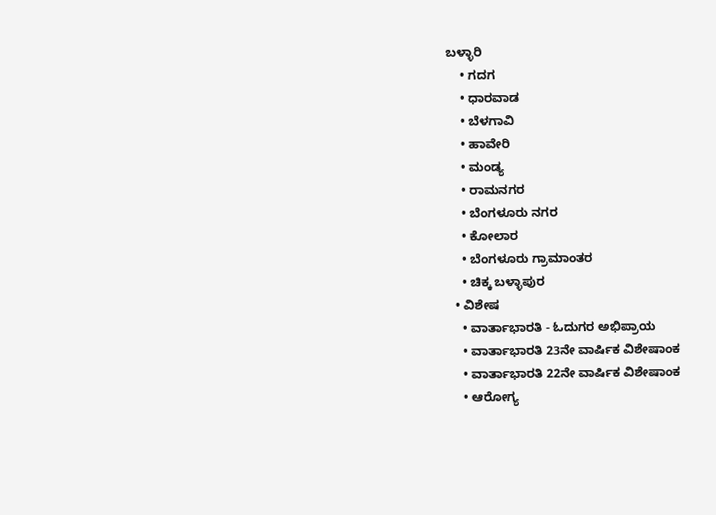ಬಳ್ಳಾರಿ
    • ಗದಗ
    • ಧಾರವಾಡ‌
    • ಬೆಳಗಾವಿ
    • ಹಾವೇರಿ
    • ಮಂಡ್ಯ
    • ರಾಮನಗರ
    • ಬೆಂಗಳೂರು ನಗರ
    • ಕೋಲಾರ
    • ಬೆಂಗಳೂರು ಗ್ರಾಮಾಂತರ
    • ಚಿಕ್ಕ ಬಳ್ಳಾಪುರ
  • ವಿಶೇಷ
    • ವಾರ್ತಾಭಾರತಿ - ಓದುಗರ ಅಭಿಪ್ರಾಯ
    • ವಾರ್ತಾಭಾರತಿ 23ನೇ ವಾರ್ಷಿಕ ವಿಶೇಷಾಂಕ
    • ವಾರ್ತಾಭಾರತಿ 22ನೇ ವಾರ್ಷಿಕ ವಿಶೇಷಾಂಕ
    • ಆರೋಗ್ಯ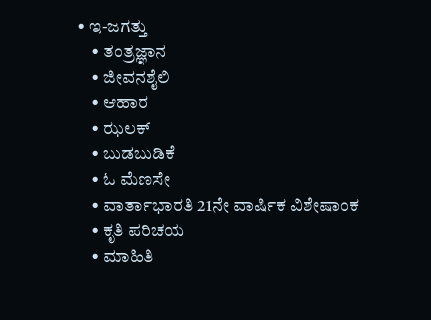• ಇ-ಜಗತ್ತು
    • ತಂತ್ರಜ್ಞಾನ
    • ಜೀವನಶೈಲಿ
    • ಆಹಾರ
    • ಝಲಕ್
    • ಬುಡಬುಡಿಕೆ
    • ಓ ಮೆಣಸೇ
    • ವಾರ್ತಾಭಾರತಿ 21ನೇ ವಾರ್ಷಿಕ ವಿಶೇಷಾಂಕ
    • ಕೃತಿ ಪರಿಚಯ
    • ಮಾಹಿತಿ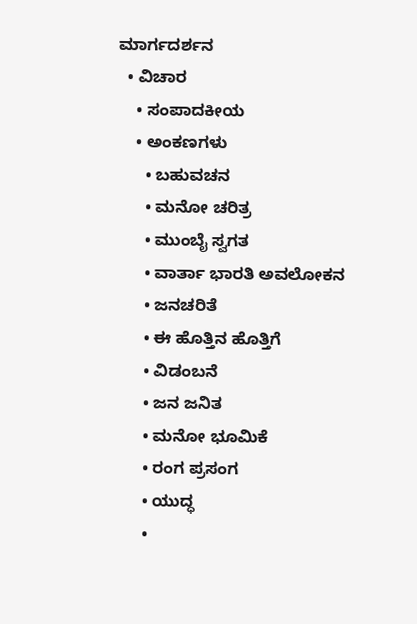ಮಾರ್ಗದರ್ಶನ
  • ವಿಚಾರ
    • ಸಂಪಾದಕೀಯ
    • ಅಂಕಣಗಳು
      • ಬಹುವಚನ
      • ಮನೋ ಚರಿತ್ರ
      • ಮುಂಬೈ ಸ್ವಗತ
      • ವಾರ್ತಾ ಭಾರತಿ ಅವಲೋಕನ
      • ಜನಚರಿತೆ
      • ಈ ಹೊತ್ತಿನ ಹೊತ್ತಿಗೆ
      • ವಿಡಂಬನೆ
      • ಜನ ಜನಿತ
      • ಮನೋ ಭೂಮಿಕೆ
      • ರಂಗ ಪ್ರಸಂಗ
      • ಯುದ್ಧ
      •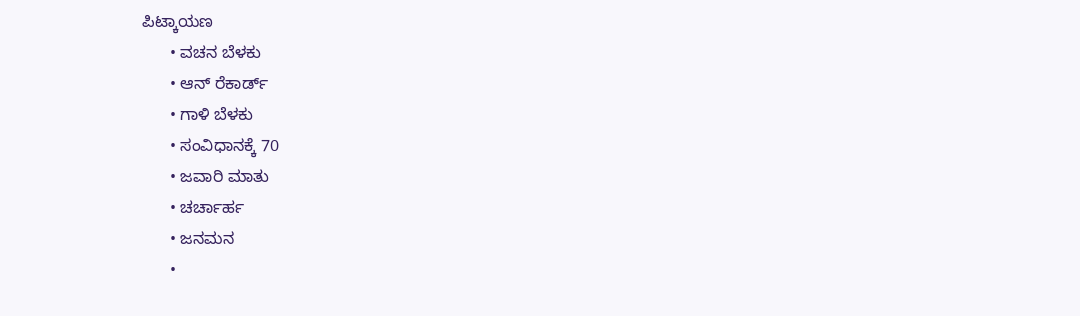ಪಿಟ್ಕಾಯಣ
      • ವಚನ ಬೆಳಕು
      • ಆನ್ ರೆಕಾರ್ಡ್
      • ಗಾಳಿ ಬೆಳಕು
      • ಸಂವಿಧಾನಕ್ಕೆ 70
      • ಜವಾರಿ ಮಾತು
      • ಚರ್ಚಾರ್ಹ
      • ಜನಮನ
      •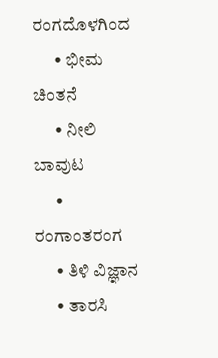ರಂಗದೊಳಗಿಂದ
      • ಭೀಮ ಚಿಂತನೆ
      • ನೀಲಿ ಬಾವುಟ
      • ರಂಗಾಂತರಂಗ
      • ತಿಳಿ ವಿಜ್ಞಾನ
      • ತಾರಸಿ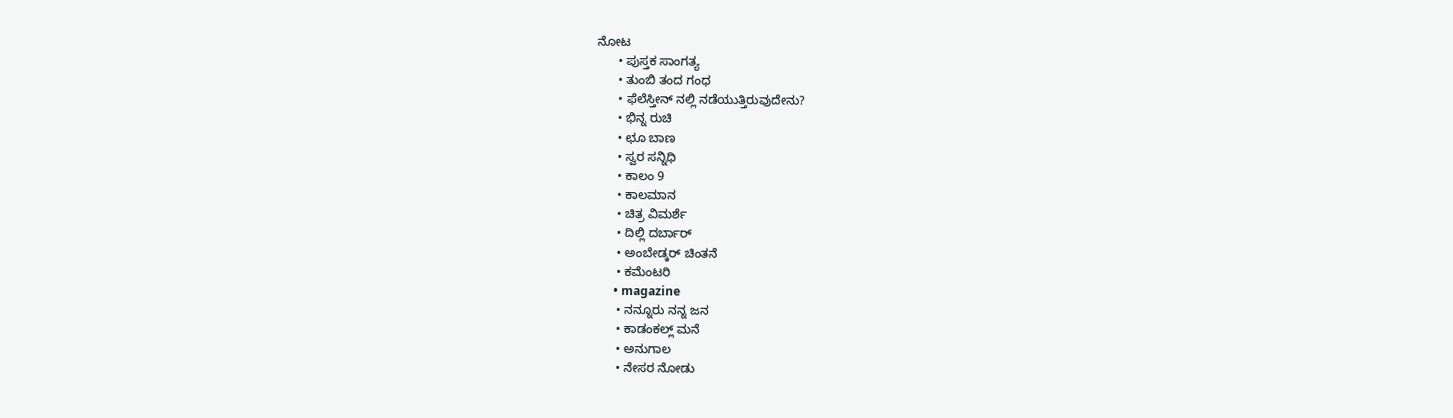ನೋಟ
      • ಪುಸ್ತಕ ಸಾಂಗತ್ಯ
      • ತುಂಬಿ ತಂದ ಗಂಧ
      • ಫೆಲೆಸ್ತೀನ್ ‌ನಲ್ಲಿ ನಡೆಯುತ್ತಿರುವುದೇನು?
      • ಭಿನ್ನ ರುಚಿ
      • ಛೂ ಬಾಣ
      • ಸ್ವರ ಸನ್ನಿಧಿ
      • ಕಾಲಂ 9
      • ಕಾಲಮಾನ
      • ಚಿತ್ರ ವಿಮರ್ಶೆ
      • ದಿಲ್ಲಿ ದರ್ಬಾರ್
      • ಅಂಬೇಡ್ಕರ್ ಚಿಂತನೆ
      • ಕಮೆಂಟರಿ
      • magazine
      • ನನ್ನೂರು ನನ್ನ ಜನ
      • ಕಾಡಂಕಲ್ಲ್ ಮನೆ
      • ಅನುಗಾಲ
      • ನೇಸರ ನೋಡು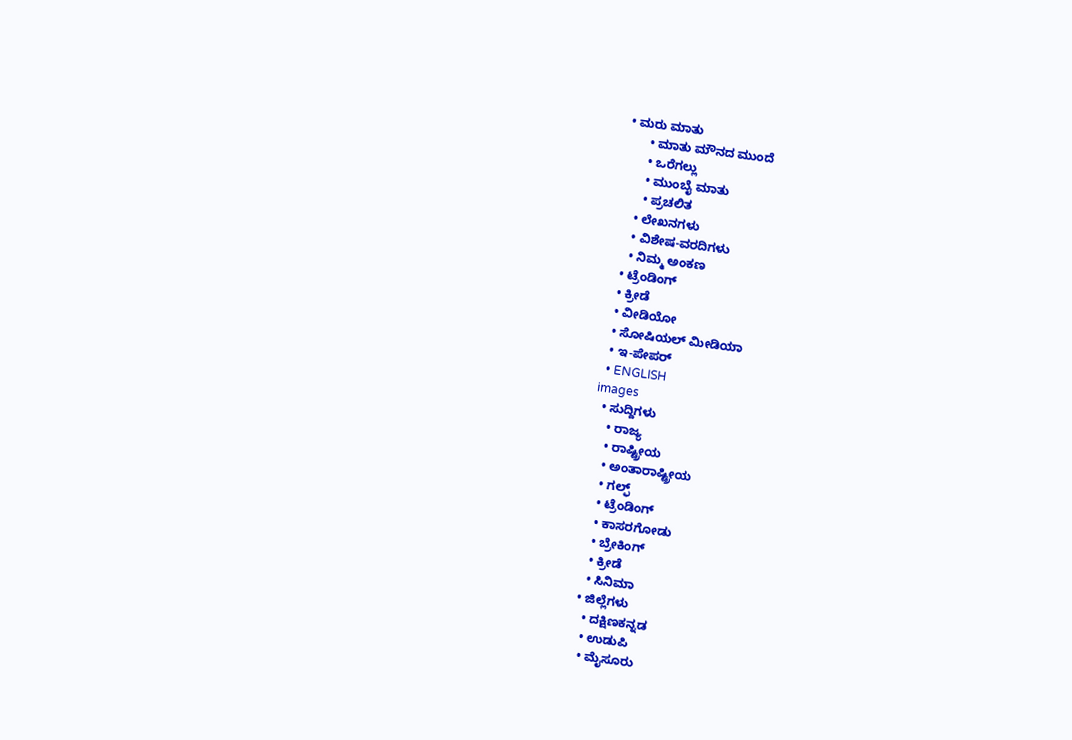• ಮರು ಮಾತು
      • ಮಾತು ಮೌನದ ಮುಂದೆ
      • ಒರೆಗಲ್ಲು
      • ಮುಂಬೈ ಮಾತು
      • ಪ್ರಚಲಿತ
    • ಲೇಖನಗಳು
    • ವಿಶೇಷ-ವರದಿಗಳು
    • ನಿಮ್ಮ ಅಂಕಣ
  • ಟ್ರೆಂಡಿಂಗ್
  • ಕ್ರೀಡೆ
  • ವೀಡಿಯೋ
  • ಸೋಷಿಯಲ್ ಮೀಡಿಯಾ
  • ಇ-ಪೇಪರ್
  • ENGLISH
images
  • ಸುದ್ದಿಗಳು
    • ರಾಜ್ಯ
    • ರಾಷ್ಟ್ರೀಯ
    • ಅಂತಾರಾಷ್ಟ್ರೀಯ
    • ಗಲ್ಫ್
    • ಟ್ರೆಂಡಿಂಗ್
    • ಕಾಸರಗೋಡು
    • ಬ್ರೇಕಿಂಗ್
    • ಕ್ರೀಡೆ
    • ಸಿನಿಮಾ
  • ಜಿಲ್ಲೆಗಳು
    • ದಕ್ಷಿಣಕನ್ನಡ
    • ಉಡುಪಿ
    • ಮೈಸೂರು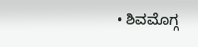• ಶಿವಮೊಗ್ಗ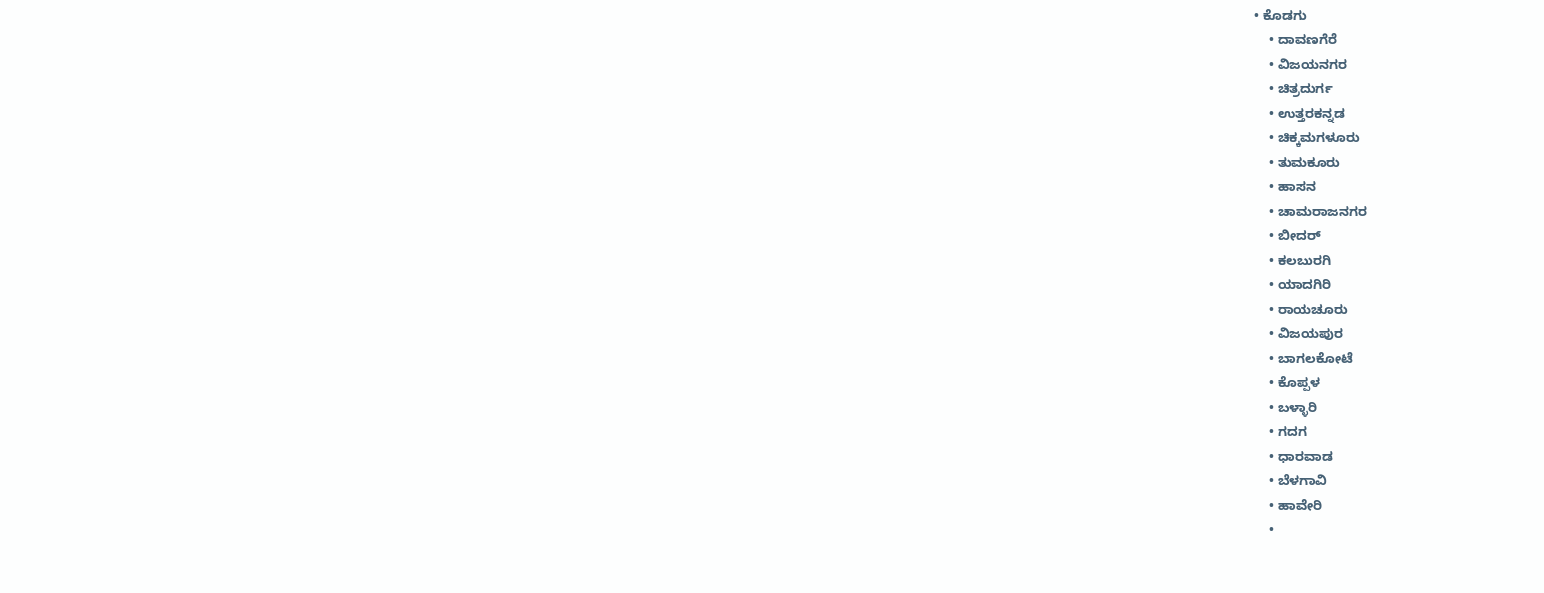• ಕೊಡಗು
    • ದಾವಣಗೆರೆ
    • ವಿಜಯನಗರ
    • ಚಿತ್ರದುರ್ಗ
    • ಉತ್ತರಕನ್ನಡ
    • ಚಿಕ್ಕಮಗಳೂರು
    • ತುಮಕೂರು
    • ಹಾಸನ
    • ಚಾಮರಾಜನಗರ
    • ಬೀದರ್‌
    • ಕಲಬುರಗಿ
    • ಯಾದಗಿರಿ
    • ರಾಯಚೂರು
    • ವಿಜಯಪುರ
    • ಬಾಗಲಕೋಟೆ
    • ಕೊಪ್ಪಳ
    • ಬಳ್ಳಾರಿ
    • ಗದಗ
    • ಧಾರವಾಡ
    • ಬೆಳಗಾವಿ
    • ಹಾವೇರಿ
    •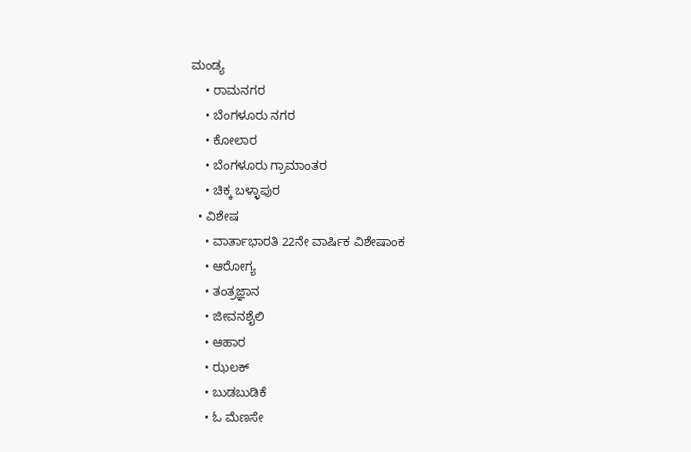ಮಂಡ್ಯ
    • ರಾಮನಗರ
    • ಬೆಂಗಳೂರು ನಗರ
    • ಕೋಲಾರ
    • ಬೆಂಗಳೂರು ಗ್ರಾಮಾಂತರ
    • ಚಿಕ್ಕ ಬಳ್ಳಾಪುರ
  • ವಿಶೇಷ
    • ವಾರ್ತಾಭಾರತಿ 22ನೇ ವಾರ್ಷಿಕ ವಿಶೇಷಾಂಕ
    • ಆರೋಗ್ಯ
    • ತಂತ್ರಜ್ಞಾನ
    • ಜೀವನಶೈಲಿ
    • ಆಹಾರ
    • ಝಲಕ್
    • ಬುಡಬುಡಿಕೆ
    • ಓ ಮೆಣಸೇ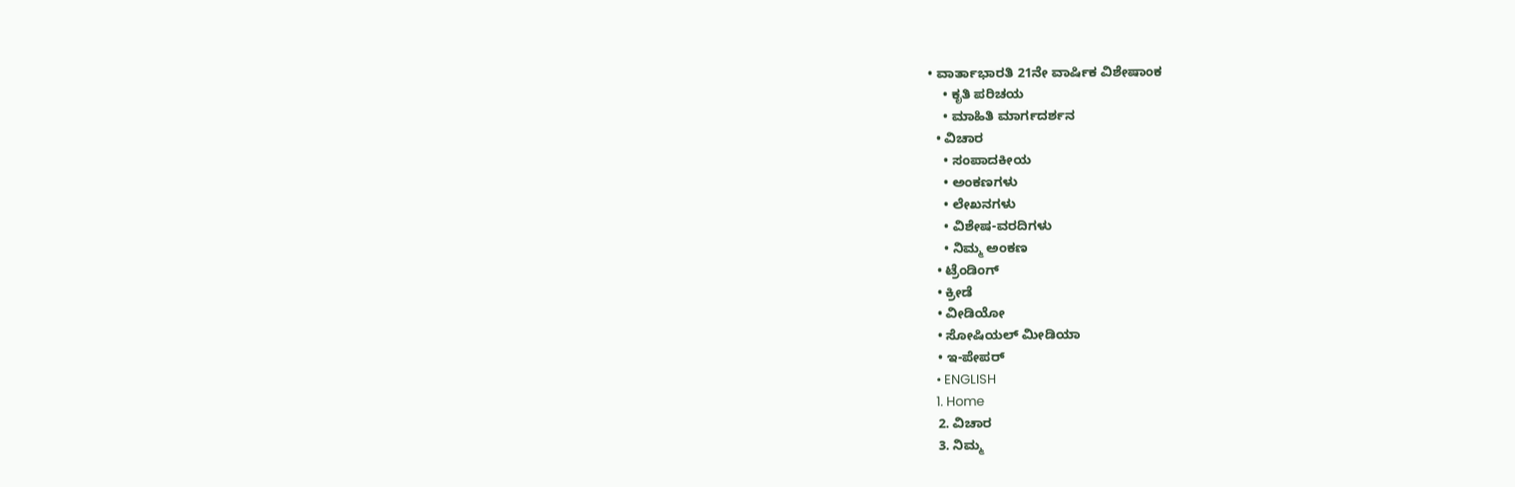• ವಾರ್ತಾಭಾರತಿ 21ನೇ ವಾರ್ಷಿಕ ವಿಶೇಷಾಂಕ
    • ಕೃತಿ ಪರಿಚಯ
    • ಮಾಹಿತಿ ಮಾರ್ಗದರ್ಶನ
  • ವಿಚಾರ
    • ಸಂಪಾದಕೀಯ
    • ಅಂಕಣಗಳು
    • ಲೇಖನಗಳು
    • ವಿಶೇಷ-ವರದಿಗಳು
    • ನಿಮ್ಮ ಅಂಕಣ
  • ಟ್ರೆಂಡಿಂಗ್
  • ಕ್ರೀಡೆ
  • ವೀಡಿಯೋ
  • ಸೋಷಿಯಲ್ ಮೀಡಿಯಾ
  • ಇ-ಪೇಪರ್
  • ENGLISH
  1. Home
  2. ವಿಚಾರ
  3. ನಿಮ್ಮ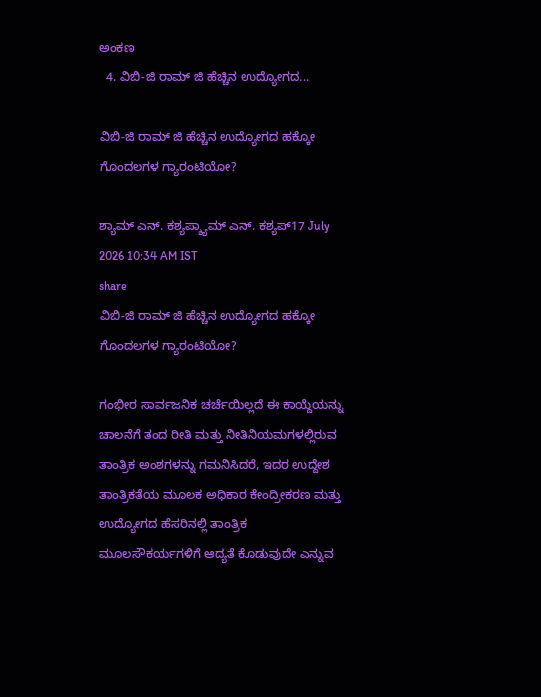ಅಂಕಣ
  4. ವಿಬಿ-ಜಿ ರಾಮ್ ಜಿ ಹೆಚ್ಚಿನ ಉದ್ಯೋಗದ...

ವಿಬಿ-ಜಿ ರಾಮ್ ಜಿ ಹೆಚ್ಚಿನ ಉದ್ಯೋಗದ ಹಕ್ಕೋ ಗೊಂದಲಗಳ ಗ್ಯಾರಂಟಿಯೋ?

ಶ್ಯಾಮ್ ಎನ್. ಕಶ್ಯಪ್ಶ್ಯಾಮ್ ಎನ್. ಕಶ್ಯಪ್17 July 2026 10:34 AM IST
share
ವಿಬಿ-ಜಿ ರಾಮ್ ಜಿ ಹೆಚ್ಚಿನ ಉದ್ಯೋಗದ ಹಕ್ಕೋ ಗೊಂದಲಗಳ ಗ್ಯಾರಂಟಿಯೋ?

ಗಂಭೀರ ಸಾರ್ವಜನಿಕ ಚರ್ಚೆಯಿಲ್ಲದೆ ಈ ಕಾಯ್ದೆಯನ್ನು ಚಾಲನೆಗೆ ತಂದ ರೀತಿ ಮತ್ತು ನೀತಿನಿಯಮಗಳಲ್ಲಿರುವ ತಾಂತ್ರಿಕ ಅಂಶಗಳನ್ನು ಗಮನಿಸಿದರೆ, ಇದರ ಉದ್ದೇಶ ತಾಂತ್ರಿಕತೆಯ ಮೂಲಕ ಅಧಿಕಾರ ಕೇಂದ್ರೀಕರಣ ಮತ್ತು ಉದ್ಯೋಗದ ಹೆಸರಿನಲ್ಲಿ ತಾಂತ್ರಿಕ ಮೂಲಸೌಕರ್ಯಗಳಿಗೆ ಆದ್ಯತೆ ಕೊಡುವುದೇ ಎನ್ನುವ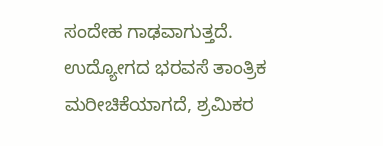ಸಂದೇಹ ಗಾಢವಾಗುತ್ತದೆ. ಉದ್ಯೋಗದ ಭರವಸೆ ತಾಂತ್ರಿಕ ಮರೀಚಿಕೆಯಾಗದೆ, ಶ್ರಮಿಕರ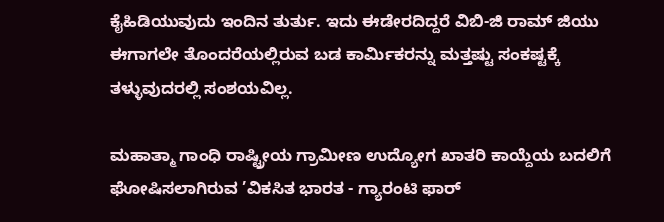ಕೈಹಿಡಿಯುವುದು ಇಂದಿನ ತುರ್ತು. ಇದು ಈಡೇರದಿದ್ದರೆ ವಿಬಿ-ಜಿ ರಾಮ್ ಜಿಯು ಈಗಾಗಲೇ ತೊಂದರೆಯಲ್ಲಿರುವ ಬಡ ಕಾರ್ಮಿಕರನ್ನು ಮತ್ತಷ್ಟು ಸಂಕಷ್ಟಕ್ಕೆ ತಳ್ಳುವುದರಲ್ಲಿ ಸಂಶಯವಿಲ್ಲ.

ಮಹಾತ್ಮಾ ಗಾಂಧಿ ರಾಷ್ಟ್ರೀಯ ಗ್ರಾಮೀಣ ಉದ್ಯೋಗ ಖಾತರಿ ಕಾಯ್ದೆಯ ಬದಲಿಗೆ ಘೋಷಿಸಲಾಗಿರುವ ’ವಿಕಸಿತ ಭಾರತ - ಗ್ಯಾರಂಟಿ ಫಾರ್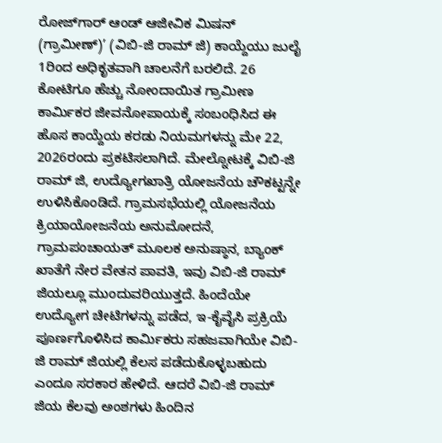ರೋಜ್‌ಗಾರ್ ಆಂಡ್ ಆಜೀವಿಕ ಮಿಷನ್ (ಗ್ರಾಮೀಣ್)’ (ವಿಬಿ-ಜಿ ರಾಮ್ ಜಿ) ಕಾಯ್ದೆಯು ಜುಲೈ 1ರಿಂದ ಅಧಿಕೃತವಾಗಿ ಚಾಲನೆಗೆ ಬರಲಿದೆ. 26 ಕೋಟಿಗೂ ಹೆಚ್ಚು ನೋಂದಾಯಿತ ಗ್ರಾಮೀಣ ಕಾರ್ಮಿಕರ ಜೀವನೋಪಾಯಕ್ಕೆ ಸಂಬಂಧಿಸಿದ ಈ ಹೊಸ ಕಾಯ್ದೆಯ ಕರಡು ನಿಯಮಗಳನ್ನು ಮೇ 22, 2026ರಂದು ಪ್ರಕಟಿಸಲಾಗಿದೆ. ಮೇಲ್ನೋಟಕ್ಕೆ ವಿಬಿ-ಜಿ ರಾಮ್ ಜಿ, ಉದ್ಯೋಗಖಾತ್ರಿ ಯೋಜನೆಯ ಚೌಕಟ್ಟನ್ನೇ ಉಳಿಸಿಕೊಂಡಿದೆ. ಗ್ರಾಮಸಭೆಯಲ್ಲಿ ಯೋಜನೆಯ ಕ್ರಿಯಾಯೋಜನೆಯ ಅನುಮೋದನೆ, ಗ್ರಾಮಪಂಚಾಯತ್ ಮೂಲಕ ಅನುಷ್ಠಾನ, ಬ್ಯಾಂಕ್ ಖಾತೆಗೆ ನೇರ ವೇತನ ಪಾವತಿ, ಇವು ವಿಬಿ-ಜಿ ರಾಮ್ ಜಿಯಲ್ಲೂ ಮುಂದುವರಿಯುತ್ತದೆ. ಹಿಂದೆಯೇ ಉದ್ಯೋಗ ಚೀಟಿಗಳನ್ನು ಪಡೆದ, ಇ-ಕೈವೈಸಿ ಪ್ರಕ್ರಿಯೆ ಪೂರ್ಣಗೊಳಿಸಿದ ಕಾರ್ಮಿಕರು ಸಹಜವಾಗಿಯೇ ವಿಬಿ-ಜಿ ರಾಮ್ ಜಿಯಲ್ಲಿ ಕೆಲಸ ಪಡೆದುಕೊಳ್ಳಬಹುದು ಎಂದೂ ಸರಕಾರ ಹೇಳಿದೆ. ಆದರೆ ವಿಬಿ-ಜಿ ರಾಮ್ ಜಿಯ ಕೆಲವು ಅಂಶಗಳು ಹಿಂದಿನ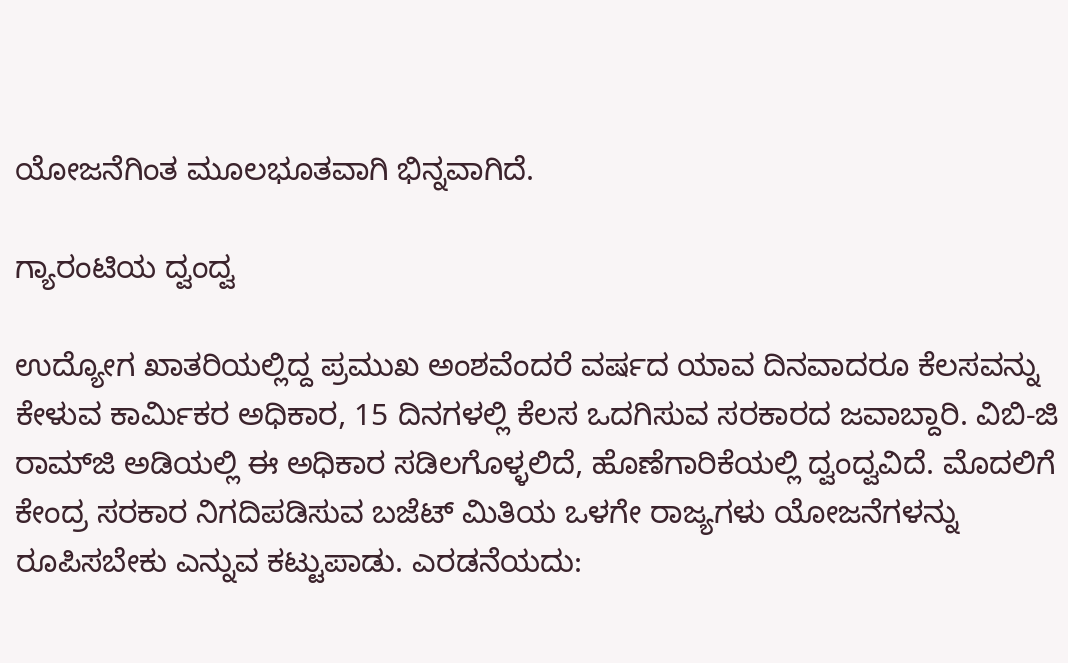ಯೋಜನೆಗಿಂತ ಮೂಲಭೂತವಾಗಿ ಭಿನ್ನವಾಗಿದೆ.

ಗ್ಯಾರಂಟಿಯ ದ್ವಂದ್ವ

ಉದ್ಯೋಗ ಖಾತರಿಯಲ್ಲಿದ್ದ ಪ್ರಮುಖ ಅಂಶವೆಂದರೆ ವರ್ಷದ ಯಾವ ದಿನವಾದರೂ ಕೆಲಸವನ್ನು ಕೇಳುವ ಕಾರ್ಮಿಕರ ಅಧಿಕಾರ, 15 ದಿನಗಳಲ್ಲಿ ಕೆಲಸ ಒದಗಿಸುವ ಸರಕಾರದ ಜವಾಬ್ದಾರಿ. ವಿಬಿ-ಜಿ ರಾಮ್‌ಜಿ ಅಡಿಯಲ್ಲಿ ಈ ಅಧಿಕಾರ ಸಡಿಲಗೊಳ್ಳಲಿದೆ, ಹೊಣೆಗಾರಿಕೆಯಲ್ಲಿ ದ್ವಂದ್ವವಿದೆ. ಮೊದಲಿಗೆ ಕೇಂದ್ರ ಸರಕಾರ ನಿಗದಿಪಡಿಸುವ ಬಜೆಟ್ ಮಿತಿಯ ಒಳಗೇ ರಾಜ್ಯಗಳು ಯೋಜನೆಗಳನ್ನು ರೂಪಿಸಬೇಕು ಎನ್ನುವ ಕಟ್ಟುಪಾಡು. ಎರಡನೆಯದು: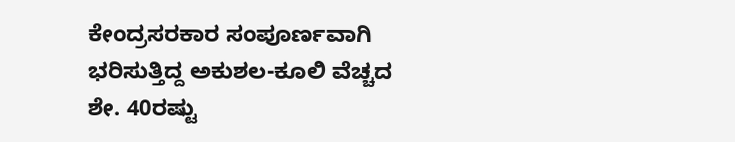ಕೇಂದ್ರಸರಕಾರ ಸಂಪೂರ್ಣವಾಗಿ ಭರಿಸುತ್ತಿದ್ದ ಅಕುಶಲ-ಕೂಲಿ ವೆಚ್ಚದ ಶೇ. 40ರಷ್ಟು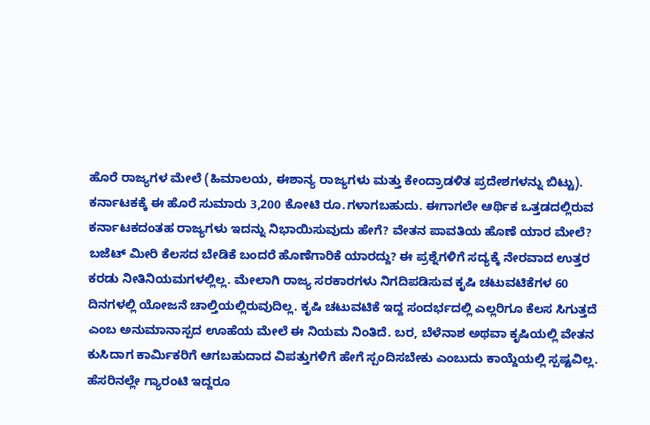ಹೊರೆ ರಾಜ್ಯಗಳ ಮೇಲೆ (ಹಿಮಾಲಯ, ಈಶಾನ್ಯ ರಾಜ್ಯಗಳು ಮತ್ತು ಕೇಂದ್ರಾಡಳಿತ ಪ್ರದೇಶಗಳನ್ನು ಬಿಟ್ಟು). ಕರ್ನಾಟಕಕ್ಕೆ ಈ ಹೊರೆ ಸುಮಾರು 3,200 ಕೋಟಿ ರೂ.ಗಳಾಗಬಹುದು. ಈಗಾಗಲೇ ಆರ್ಥಿಕ ಒತ್ತಡದಲ್ಲಿರುವ ಕರ್ನಾಟಕದಂತಹ ರಾಜ್ಯಗಳು ಇದನ್ನು ನಿಭಾಯಿಸುವುದು ಹೇಗೆ? ವೇತನ ಪಾವತಿಯ ಹೊಣೆ ಯಾರ ಮೇಲೆ? ಬಜೆಟ್ ಮೀರಿ ಕೆಲಸದ ಬೇಡಿಕೆ ಬಂದರೆ ಹೊಣೆಗಾರಿಕೆ ಯಾರದ್ದು? ಈ ಪ್ರಶ್ನೆಗಳಿಗೆ ಸದ್ಯಕ್ಕೆ ನೇರವಾದ ಉತ್ತರ ಕರಡು ನೀತಿನಿಯಮಗಳಲ್ಲಿಲ್ಲ. ಮೇಲಾಗಿ ರಾಜ್ಯ ಸರಕಾರಗಳು ನಿಗದಿಪಡಿಸುವ ಕೃಷಿ ಚಟುವಟಿಕೆಗಳ 60 ದಿನಗಳಲ್ಲಿ ಯೋಜನೆ ಚಾಲ್ತಿಯಲ್ಲಿರುವುದಿಲ್ಲ. ಕೃಷಿ ಚಟುವಟಿಕೆ ಇದ್ದ ಸಂದರ್ಭದಲ್ಲಿ ಎಲ್ಲರಿಗೂ ಕೆಲಸ ಸಿಗುತ್ತದೆ ಎಂಬ ಅನುಮಾನಾಸ್ಪದ ಊಹೆಯ ಮೇಲೆ ಈ ನಿಯಮ ನಿಂತಿದೆ. ಬರ, ಬೆಳೆನಾಶ ಅಥವಾ ಕೃಷಿಯಲ್ಲಿ ವೇತನ ಕುಸಿದಾಗ ಕಾರ್ಮಿಕರಿಗೆ ಆಗಬಹುದಾದ ವಿಪತ್ತುಗಳಿಗೆ ಹೇಗೆ ಸ್ಪಂದಿಸಬೇಕು ಎಂಬುದು ಕಾಯ್ದೆಯಲ್ಲಿ ಸ್ಪಷ್ಟವಿಲ್ಲ. ಹೆಸರಿನಲ್ಲೇ ಗ್ಯಾರಂಟಿ ಇದ್ದರೂ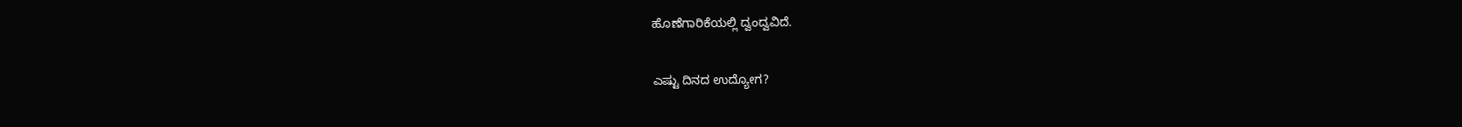ಹೊಣೆಗಾರಿಕೆಯಲ್ಲಿ ದ್ವಂದ್ವವಿದೆ.

ಎಷ್ಟು ದಿನದ ಉದ್ಯೋಗ?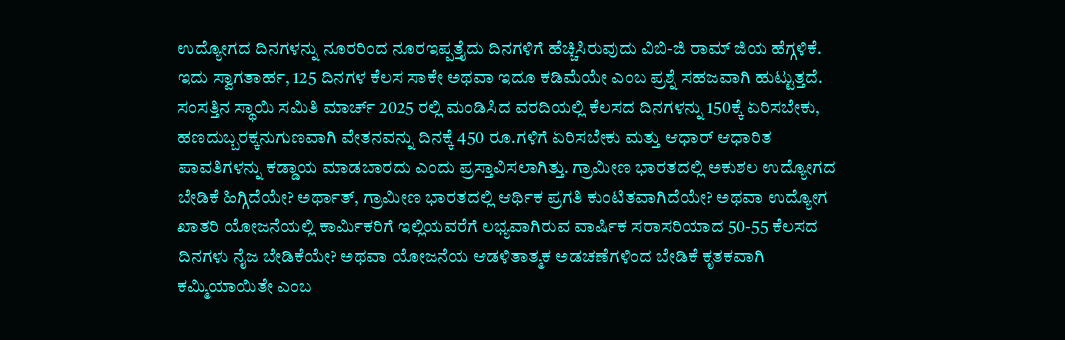ಉದ್ಯೋಗದ ದಿನಗಳನ್ನು ನೂರರಿಂದ ನೂರಇಪ್ಪತ್ತೈದು ದಿನಗಳಿಗೆ ಹೆಚ್ಚಿಸಿರುವುದು ವಿಬಿ-ಜಿ ರಾಮ್ ಜಿಯ ಹೆಗ್ಗಳಿಕೆ. ಇದು ಸ್ವಾಗತಾರ್ಹ, 125 ದಿನಗಳ ಕೆಲಸ ಸಾಕೇ ಅಥವಾ ಇದೂ ಕಡಿಮೆಯೇ ಎಂಬ ಪ್ರಶ್ನೆ ಸಹಜವಾಗಿ ಹುಟ್ಟುತ್ತದೆ. ಸಂಸತ್ತಿನ ಸ್ಥಾಯಿ ಸಮಿತಿ ಮಾರ್ಚ್ 2025 ರಲ್ಲಿ ಮಂಡಿಸಿದ ವರದಿಯಲ್ಲಿ ಕೆಲಸದ ದಿನಗಳನ್ನು 150ಕ್ಕೆ ಏರಿಸಬೇಕು, ಹಣದುಬ್ಬರಕ್ಕನುಗುಣವಾಗಿ ವೇತನವನ್ನು ದಿನಕ್ಕೆ 450 ರೂ.ಗಳಿಗೆ ಏರಿಸಬೇಕು ಮತ್ತು ಆಧಾರ್ ಆಧಾರಿತ ಪಾವತಿಗಳನ್ನು ಕಡ್ಡಾಯ ಮಾಡಬಾರದು ಎಂದು ಪ್ರಸ್ತಾವಿಸಲಾಗಿತ್ತು. ಗ್ರಾಮೀಣ ಭಾರತದಲ್ಲಿ ಅಕುಶಲ ಉದ್ಯೋಗದ ಬೇಡಿಕೆ ಹಿಗ್ಗಿದೆಯೇ? ಅರ್ಥಾತ್, ಗ್ರಾಮೀಣ ಭಾರತದಲ್ಲಿ ಆರ್ಥಿಕ ಪ್ರಗತಿ ಕುಂಟಿತವಾಗಿದೆಯೇ? ಅಥವಾ ಉದ್ಯೋಗ ಖಾತರಿ ಯೋಜನೆಯಲ್ಲಿ ಕಾರ್ಮಿಕರಿಗೆ ಇಲ್ಲಿಯವರೆಗೆ ಲಭ್ಯವಾಗಿರುವ ವಾರ್ಷಿಕ ಸರಾಸರಿಯಾದ 50-55 ಕೆಲಸದ ದಿನಗಳು ನೈಜ ಬೇಡಿಕೆಯೇ? ಅಥವಾ ಯೋಜನೆಯ ಆಡಳಿತಾತ್ಮಕ ಅಡಚಣೆಗಳಿಂದ ಬೇಡಿಕೆ ಕೃತಕವಾಗಿ ಕಮ್ಮಿಯಾಯಿತೇ ಎಂಬ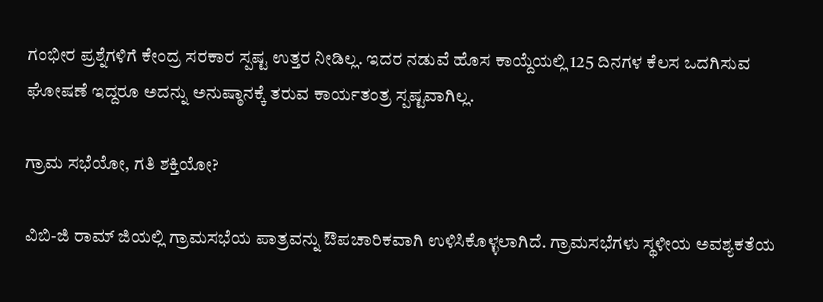ಗಂಭೀರ ಪ್ರಶ್ನೆಗಳಿಗೆ ಕೇಂದ್ರ ಸರಕಾರ ಸ್ಪಷ್ಟ ಉತ್ತರ ನೀಡಿಲ್ಲ. ಇದರ ನಡುವೆ ಹೊಸ ಕಾಯ್ದೆಯಲ್ಲಿ 125 ದಿನಗಳ ಕೆಲಸ ಒದಗಿಸುವ ಘೋಷಣೆ ಇದ್ದರೂ ಅದನ್ನು ಅನುಷ್ಠಾನಕ್ಕೆ ತರುವ ಕಾರ್ಯತಂತ್ರ ಸ್ಪಷ್ಟವಾಗಿಲ್ಲ.

ಗ್ರಾಮ ಸಭೆಯೋ, ಗತಿ ಶಕ್ತಿಯೋ?

ವಿಬಿ-ಜಿ ರಾಮ್ ಜಿಯಲ್ಲಿ ಗ್ರಾಮಸಭೆಯ ಪಾತ್ರವನ್ನು ಔಪಚಾರಿಕವಾಗಿ ಉಳಿಸಿಕೊಳ್ಳಲಾಗಿದೆ. ಗ್ರಾಮಸಭೆಗಳು ಸ್ಥಳೀಯ ಅವಶ್ಯಕತೆಯ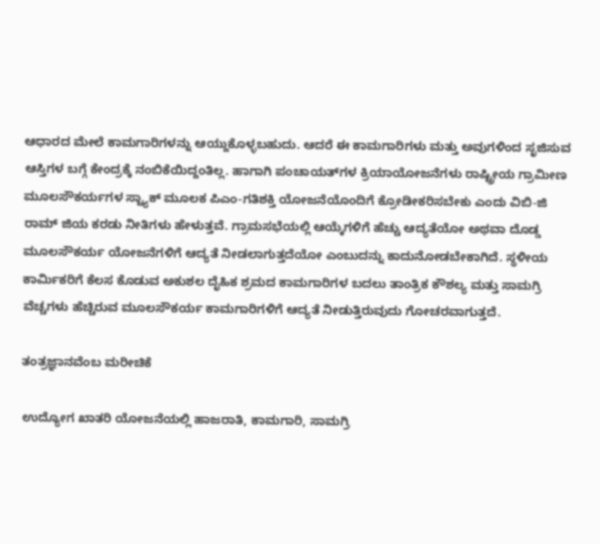ಆಧಾರದ ಮೇಲೆ ಕಾಮಗಾರಿಗಳನ್ನು ಆಯ್ದುಕೊಳ್ಳಬಹುದು. ಆದರೆ ಈ ಕಾಮಗಾರಿಗಳು ಮತ್ತು ಅವುಗಳಿಂದ ಸೃಜಿಸುವ ಆಸ್ತಿಗಳ ಬಗ್ಗೆ ಕೇಂದ್ರಕ್ಕೆ ನಂಬಿಕೆಯಿದ್ದಂತಿಲ್ಲ. ಹಾಗಾಗಿ ಪಂಚಾಯತ್‌ಗಳ ಕ್ರಿಯಾಯೋಜನೆಗಳು ರಾಷ್ಟ್ರೀಯ ಗ್ರಾಮೀಣ ಮೂಲಸೌಕರ್ಯಗಳ ಸ್ಟ್ಯಾಕ್ ಮೂಲಕ ಪಿಎಂ-ಗತಿಶಕ್ತಿ ಯೋಜನೆಯೊಂದಿಗೆ ಕ್ರೋಡೀಕರಿಸಬೇಕು ಎಂದು ವಿಬಿ-ಜಿ ರಾಮ್ ಜಿಯ ಕರಡು ನೀತಿಗಳು ಹೇಳುತ್ತವೆ. ಗ್ರಾಮಸಭೆಯಲ್ಲಿ ಆಯ್ಕೆಗಳಿಗೆ ಹೆಚ್ಚು ಆದ್ಯತೆಯೋ ಅಥವಾ ದೊಡ್ಡ ಮೂಲಸೌಕರ್ಯ ಯೋಜನೆಗಳಿಗೆ ಆದ್ಯತೆ ನೀಡಲಾಗುತ್ತದೆಯೋ ಎಂಬುದನ್ನು ಕಾದುನೋಡಬೇಕಾಗಿದೆ. ಸ್ಥಳೀಯ ಕಾರ್ಮಿಕರಿಗೆ ಕೆಲಸ ಕೊಡುವ ಅಕುಶಲ ದೈಹಿಕ ಶ್ರಮದ ಕಾಮಗಾರಿಗಳ ಬದಲು ತಾಂತ್ರಿಕ ಕೌಶಲ್ಯ ಮತ್ತು ಸಾಮಗ್ರಿ ವೆಚ್ಚಗಳು ಹೆಚ್ಚಿರುವ ಮೂಲಸೌಕರ್ಯ ಕಾಮಗಾರಿಗಳಿಗೆ ಆದ್ಯತೆ ನೀಡುತ್ತಿರುವುದು ಗೋಚರವಾಗುತ್ತದೆ.

ತಂತ್ರಜ್ಞಾನವೆಂಬ ಮರೀಚಿಕೆ

ಉದ್ಯೋಗ ಖಾತರಿ ಯೋಜನೆಯಲ್ಲಿ ಹಾಜರಾತಿ, ಕಾಮಗಾರಿ, ಸಾಮಗ್ರಿ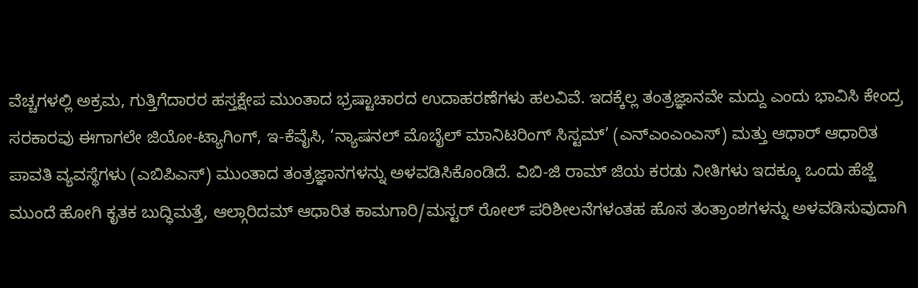ವೆಚ್ಚಗಳಲ್ಲಿ ಅಕ್ರಮ, ಗುತ್ತಿಗೆದಾರರ ಹಸ್ತಕ್ಷೇಪ ಮುಂತಾದ ಭ್ರಷ್ಟಾಚಾರದ ಉದಾಹರಣೆಗಳು ಹಲವಿವೆ. ಇದಕ್ಕೆಲ್ಲ ತಂತ್ರಜ್ಞಾನವೇ ಮದ್ದು ಎಂದು ಭಾವಿಸಿ ಕೇಂದ್ರ ಸರಕಾರವು ಈಗಾಗಲೇ ಜಿಯೋ-ಟ್ಯಾಗಿಂಗ್, ಇ-ಕೆವೈಸಿ, ‘ನ್ಯಾಷನಲ್ ಮೊಬೈಲ್ ಮಾನಿಟರಿಂಗ್ ಸಿಸ್ಟಮ್’ (ಎನ್‌ಎಂಎಂಎಸ್) ಮತ್ತು ಆಧಾರ್ ಆಧಾರಿತ ಪಾವತಿ ವ್ಯವಸ್ಥೆಗಳು (ಎಬಿಪಿಎಸ್) ಮುಂತಾದ ತಂತ್ರಜ್ಞಾನಗಳನ್ನು ಅಳವಡಿಸಿಕೊಂಡಿದೆ. ವಿಬಿ-ಜಿ ರಾಮ್ ಜಿಯ ಕರಡು ನೀತಿಗಳು ಇದಕ್ಕೂ ಒಂದು ಹೆಜ್ಜೆ ಮುಂದೆ ಹೋಗಿ ಕೃತಕ ಬುದ್ಧಿಮತ್ತೆ, ಆಲ್ಗಾರಿದಮ್ ಆಧಾರಿತ ಕಾಮಗಾರಿ/ಮಸ್ಟರ್ ರೋಲ್ ಪರಿಶೀಲನೆಗಳಂತಹ ಹೊಸ ತಂತ್ರಾಂಶಗಳನ್ನು ಅಳವಡಿಸುವುದಾಗಿ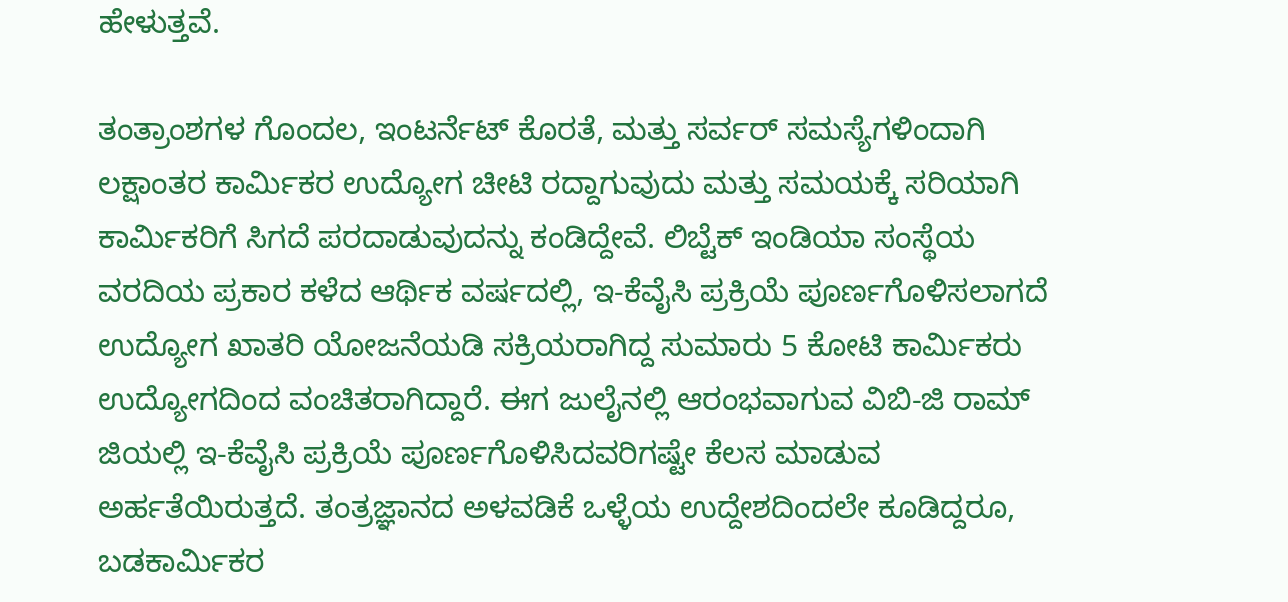ಹೇಳುತ್ತವೆ.

ತಂತ್ರಾಂಶಗಳ ಗೊಂದಲ, ಇಂಟರ್ನೆಟ್ ಕೊರತೆ, ಮತ್ತು ಸರ್ವರ್ ಸಮಸ್ಯೆಗಳಿಂದಾಗಿ ಲಕ್ಷಾಂತರ ಕಾರ್ಮಿಕರ ಉದ್ಯೋಗ ಚೀಟಿ ರದ್ದಾಗುವುದು ಮತ್ತು ಸಮಯಕ್ಕೆ ಸರಿಯಾಗಿ ಕಾರ್ಮಿಕರಿಗೆ ಸಿಗದೆ ಪರದಾಡುವುದನ್ನು ಕಂಡಿದ್ದೇವೆ. ಲಿಬ್ಟೆಕ್ ಇಂಡಿಯಾ ಸಂಸ್ಥೆಯ ವರದಿಯ ಪ್ರಕಾರ ಕಳೆದ ಆರ್ಥಿಕ ವರ್ಷದಲ್ಲಿ, ಇ-ಕೆವೈಸಿ ಪ್ರಕ್ರಿಯೆ ಪೂರ್ಣಗೊಳಿಸಲಾಗದೆ ಉದ್ಯೋಗ ಖಾತರಿ ಯೋಜನೆಯಡಿ ಸಕ್ರಿಯರಾಗಿದ್ದ ಸುಮಾರು 5 ಕೋಟಿ ಕಾರ್ಮಿಕರು ಉದ್ಯೋಗದಿಂದ ವಂಚಿತರಾಗಿದ್ದಾರೆ. ಈಗ ಜುಲೈನಲ್ಲಿ ಆರಂಭವಾಗುವ ವಿಬಿ-ಜಿ ರಾಮ್ ಜಿಯಲ್ಲಿ ಇ-ಕೆವೈಸಿ ಪ್ರಕ್ರಿಯೆ ಪೂರ್ಣಗೊಳಿಸಿದವರಿಗಷ್ಟೇ ಕೆಲಸ ಮಾಡುವ ಅರ್ಹತೆಯಿರುತ್ತದೆ. ತಂತ್ರಜ್ಞಾನದ ಅಳವಡಿಕೆ ಒಳ್ಳೆಯ ಉದ್ದೇಶದಿಂದಲೇ ಕೂಡಿದ್ದರೂ, ಬಡಕಾರ್ಮಿಕರ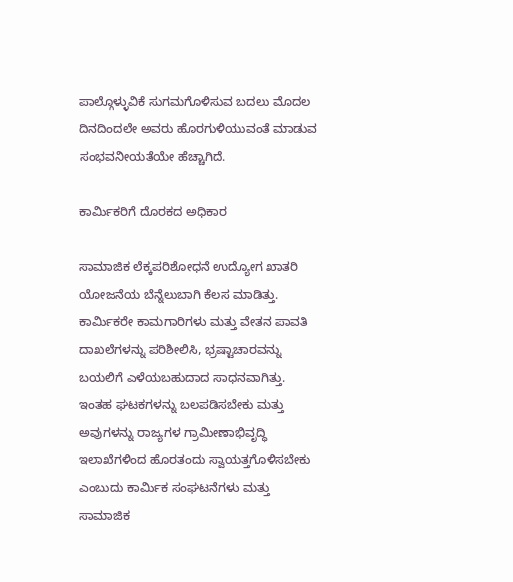ಪಾಲ್ಗೊಳ್ಳುವಿಕೆ ಸುಗಮಗೊಳಿಸುವ ಬದಲು ಮೊದಲ ದಿನದಿಂದಲೇ ಅವರು ಹೊರಗುಳಿಯುವಂತೆ ಮಾಡುವ ಸಂಭವನೀಯತೆಯೇ ಹೆಚ್ಚಾಗಿದೆ.

ಕಾರ್ಮಿಕರಿಗೆ ದೊರಕದ ಅಧಿಕಾರ

ಸಾಮಾಜಿಕ ಲೆಕ್ಕಪರಿಶೋಧನೆ ಉದ್ಯೋಗ ಖಾತರಿ ಯೋಜನೆಯ ಬೆನ್ನೆಲುಬಾಗಿ ಕೆಲಸ ಮಾಡಿತ್ತು. ಕಾರ್ಮಿಕರೇ ಕಾಮಗಾರಿಗಳು ಮತ್ತು ವೇತನ ಪಾವತಿ ದಾಖಲೆಗಳನ್ನು ಪರಿಶೀಲಿಸಿ, ಭ್ರಷ್ಟಾಚಾರವನ್ನು ಬಯಲಿಗೆ ಎಳೆಯಬಹುದಾದ ಸಾಧನವಾಗಿತ್ತು. ಇಂತಹ ಘಟಕಗಳನ್ನು ಬಲಪಡಿಸಬೇಕು ಮತ್ತು ಅವುಗಳನ್ನು ರಾಜ್ಯಗಳ ಗ್ರಾಮೀಣಾಭಿವೃದ್ಧಿ ಇಲಾಖೆಗಳಿಂದ ಹೊರತಂದು ಸ್ವಾಯತ್ತಗೊಳಿಸಬೇಕು ಎಂಬುದು ಕಾರ್ಮಿಕ ಸಂಘಟನೆಗಳು ಮತ್ತು ಸಾಮಾಜಿಕ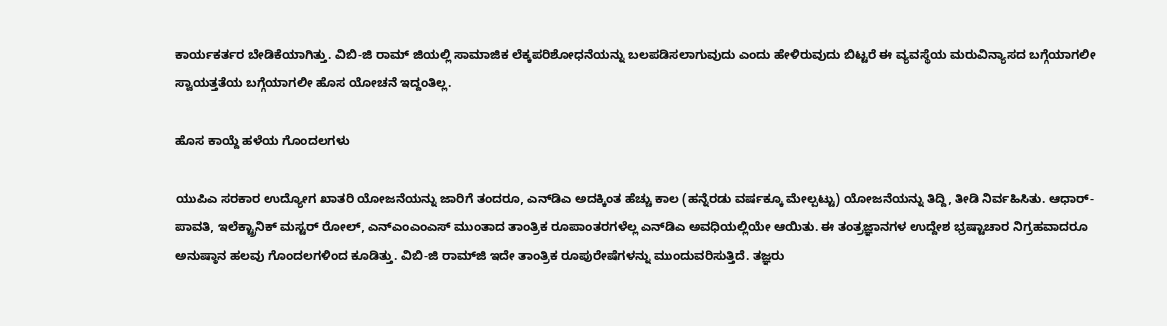ಕಾರ್ಯಕರ್ತರ ಬೇಡಿಕೆಯಾಗಿತ್ತು. ವಿಬಿ-ಜಿ ರಾಮ್ ಜಿಯಲ್ಲಿ ಸಾಮಾಜಿಕ ಲೆಕ್ಕಪರಿಶೋಧನೆಯನ್ನು ಬಲಪಡಿಸಲಾಗುವುದು ಎಂದು ಹೇಳಿರುವುದು ಬಿಟ್ಟರೆ ಈ ವ್ಯವಸ್ಥೆಯ ಮರುವಿನ್ಯಾಸದ ಬಗ್ಗೆಯಾಗಲೀ ಸ್ವಾಯತ್ತತೆಯ ಬಗ್ಗೆಯಾಗಲೀ ಹೊಸ ಯೋಚನೆ ಇದ್ದಂತಿಲ್ಲ.

ಹೊಸ ಕಾಯ್ದೆ ಹಳೆಯ ಗೊಂದಲಗಳು

ಯುಪಿಎ ಸರಕಾರ ಉದ್ಯೋಗ ಖಾತರಿ ಯೋಜನೆಯನ್ನು ಜಾರಿಗೆ ತಂದರೂ, ಎನ್‌ಡಿಎ ಅದಕ್ಕಿಂತ ಹೆಚ್ಚು ಕಾಲ (ಹನ್ನೆರಡು ವರ್ಷಕ್ಕೂ ಮೇಲ್ಪಟ್ಟು) ಯೋಜನೆಯನ್ನು ತಿದ್ದಿ, ತೀಡಿ ನಿರ್ವಹಿಸಿತು. ಆಧಾರ್-ಪಾವತಿ, ಇಲೆಕ್ಟ್ರಾನಿಕ್ ಮಸ್ಟರ್ ರೋಲ್, ಎನ್‌ಎಂಎಂಎಸ್ ಮುಂತಾದ ತಾಂತ್ರಿಕ ರೂಪಾಂತರಗಳೆಲ್ಲ ಎನ್‌ಡಿಎ ಅವಧಿಯಲ್ಲಿಯೇ ಆಯಿತು. ಈ ತಂತ್ರಜ್ಞಾನಗಳ ಉದ್ದೇಶ ಭ್ರಷ್ಟಾಚಾರ ನಿಗ್ರಹವಾದರೂ ಅನುಷ್ಠಾನ ಹಲವು ಗೊಂದಲಗಳಿಂದ ಕೂಡಿತ್ತು. ವಿಬಿ-ಜಿ ರಾಮ್‌ಜಿ ಇದೇ ತಾಂತ್ರಿಕ ರೂಪುರೇಷೆಗಳನ್ನು ಮುಂದುವರಿಸುತ್ತಿದೆ. ತಜ್ಞರು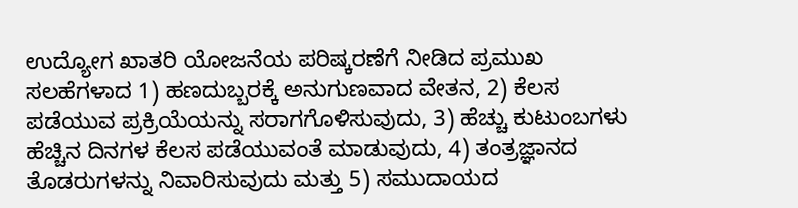ಉದ್ಯೋಗ ಖಾತರಿ ಯೋಜನೆಯ ಪರಿಷ್ಕರಣೆಗೆ ನೀಡಿದ ಪ್ರಮುಖ ಸಲಹೆಗಳಾದ 1) ಹಣದುಬ್ಬರಕ್ಕೆ ಅನುಗುಣವಾದ ವೇತನ, 2) ಕೆಲಸ ಪಡೆಯುವ ಪ್ರಕ್ರಿಯೆಯನ್ನು ಸರಾಗಗೊಳಿಸುವುದು, 3) ಹೆಚ್ಚು ಕುಟುಂಬಗಳು ಹೆಚ್ಚಿನ ದಿನಗಳ ಕೆಲಸ ಪಡೆಯುವಂತೆ ಮಾಡುವುದು, 4) ತಂತ್ರಜ್ಞಾನದ ತೊಡರುಗಳನ್ನು ನಿವಾರಿಸುವುದು ಮತ್ತು 5) ಸಮುದಾಯದ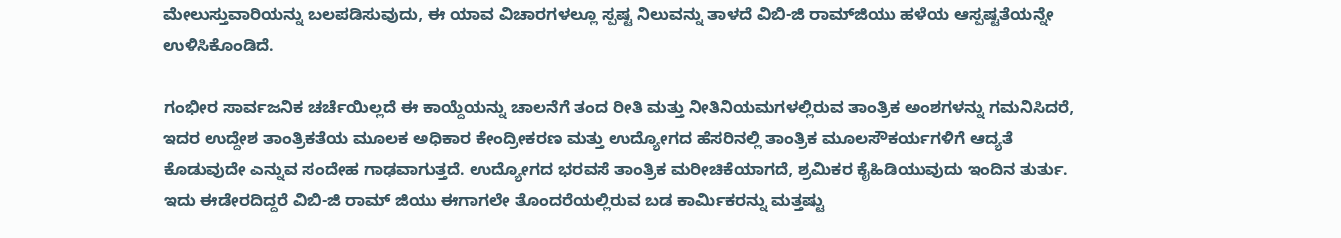ಮೇಲುಸ್ತುವಾರಿಯನ್ನು ಬಲಪಡಿಸುವುದು, ಈ ಯಾವ ವಿಚಾರಗಳಲ್ಲೂ ಸ್ಪಷ್ಟ ನಿಲುವನ್ನು ತಾಳದೆ ವಿಬಿ-ಜಿ ರಾಮ್‌ಜಿಯು ಹಳೆಯ ಆಸ್ಪಷ್ಟತೆಯನ್ನೇ ಉಳಿಸಿಕೊಂಡಿದೆ.

ಗಂಭೀರ ಸಾರ್ವಜನಿಕ ಚರ್ಚೆಯಿಲ್ಲದೆ ಈ ಕಾಯ್ದೆಯನ್ನು ಚಾಲನೆಗೆ ತಂದ ರೀತಿ ಮತ್ತು ನೀತಿನಿಯಮಗಳಲ್ಲಿರುವ ತಾಂತ್ರಿಕ ಅಂಶಗಳನ್ನು ಗಮನಿಸಿದರೆ, ಇದರ ಉದ್ದೇಶ ತಾಂತ್ರಿಕತೆಯ ಮೂಲಕ ಅಧಿಕಾರ ಕೇಂದ್ರೀಕರಣ ಮತ್ತು ಉದ್ಯೋಗದ ಹೆಸರಿನಲ್ಲಿ ತಾಂತ್ರಿಕ ಮೂಲಸೌಕರ್ಯಗಳಿಗೆ ಆದ್ಯತೆ ಕೊಡುವುದೇ ಎನ್ನುವ ಸಂದೇಹ ಗಾಢವಾಗುತ್ತದೆ. ಉದ್ಯೋಗದ ಭರವಸೆ ತಾಂತ್ರಿಕ ಮರೀಚಿಕೆಯಾಗದೆ, ಶ್ರಮಿಕರ ಕೈಹಿಡಿಯುವುದು ಇಂದಿನ ತುರ್ತು. ಇದು ಈಡೇರದಿದ್ದರೆ ವಿಬಿ-ಜಿ ರಾಮ್ ಜಿಯು ಈಗಾಗಲೇ ತೊಂದರೆಯಲ್ಲಿರುವ ಬಡ ಕಾರ್ಮಿಕರನ್ನು ಮತ್ತಷ್ಟು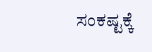ಸಂಕಷ್ಟಕ್ಕೆ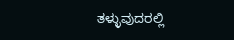ತಳ್ಳುವುದರಲ್ಲಿ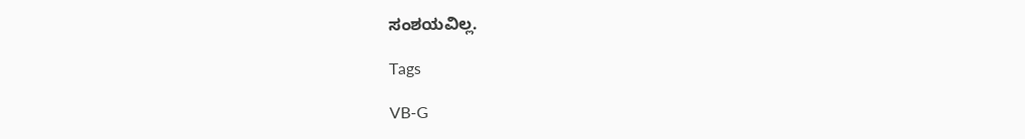ಸಂಶಯವಿಲ್ಲ.

Tags

VB-G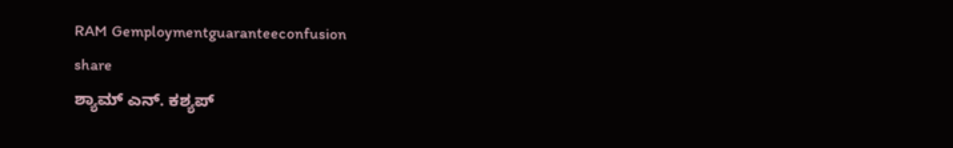RAM Gemploymentguaranteeconfusion
share
ಶ್ಯಾಮ್ ಎನ್. ಕಶ್ಯಪ್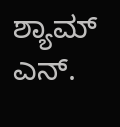ಶ್ಯಾಮ್ ಎನ್.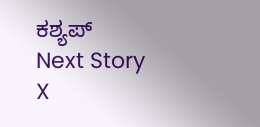ಕಶ್ಯಪ್
Next Story
X